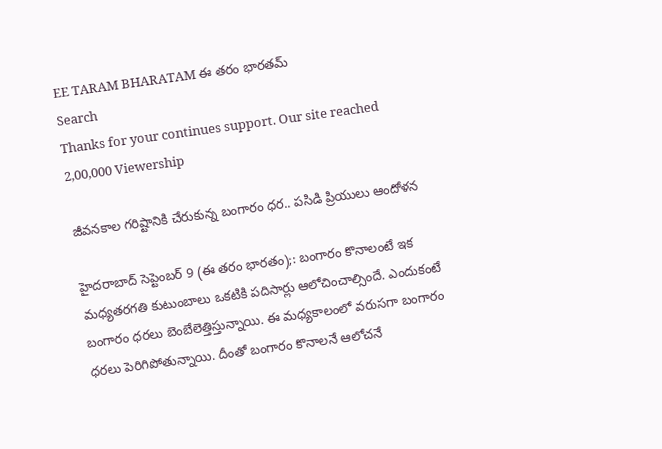EE TARAM BHARATAM ఈ తరం భారతమ్
Search
Thanks for your continues support. Our site reached 2,00,000 Viewership

జీవనకాల గరిష్టానికి చేరుకున్న బంగారం ధర.. పసిడి ప్రియులు ఆందోళన

హైదరాబాద్ సెప్టెంబర్ 9 (ఈ తరం భారతం);: బంగారం కొనాలంటే ఇక మధ్యతరగతి కుటుంబాలు ఒకటికి పదిసార్లు ఆలోచించాల్సిందే. ఎందుకంటే బంగారం ధరలు బెంబేలెత్తిస్తున్నాయి. ఈ మధ్యకాలంలో వరుసగా బంగారం ధరలు పెరిగిపోతున్నాయి. దీంతో బంగారం కొనాలనే ఆలోచనే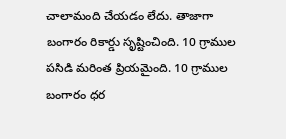చాలామంది చేయడం లేదు. తాజాగా బంగారం రికార్డు సృష్టించింది. 10 గ్రాముల పసిడి మరింత ప్రియమైంది. 10 గ్రాముల బంగారం ధర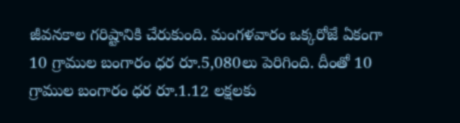జీవనకాల గరిష్టానికి చేరుకుంది. మంగళవారం ఒక్కరోజే ఏకంగా 10 గ్రాముల బంగారం ధర రూ.5,080లు పెరిగింది. దీంతో 10 గ్రాముల బంగారం ధర రూ.1.12 లక్షలకు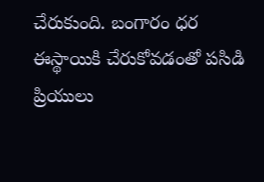చేరుకుంది. బంగారం ధర ఈస్థాయికి చేరుకోవడంతో పసిడి ప్రియులు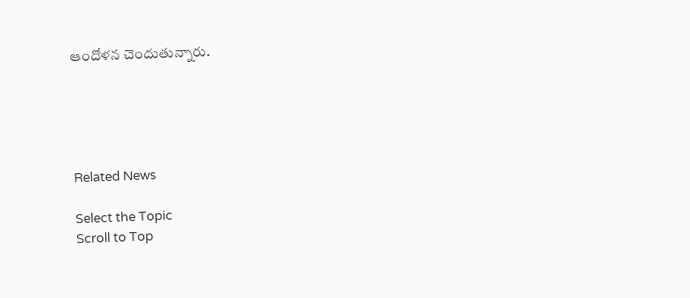ఆందోళన చెందుతున్నారు.





Related News

Select the Topic
Scroll to Top